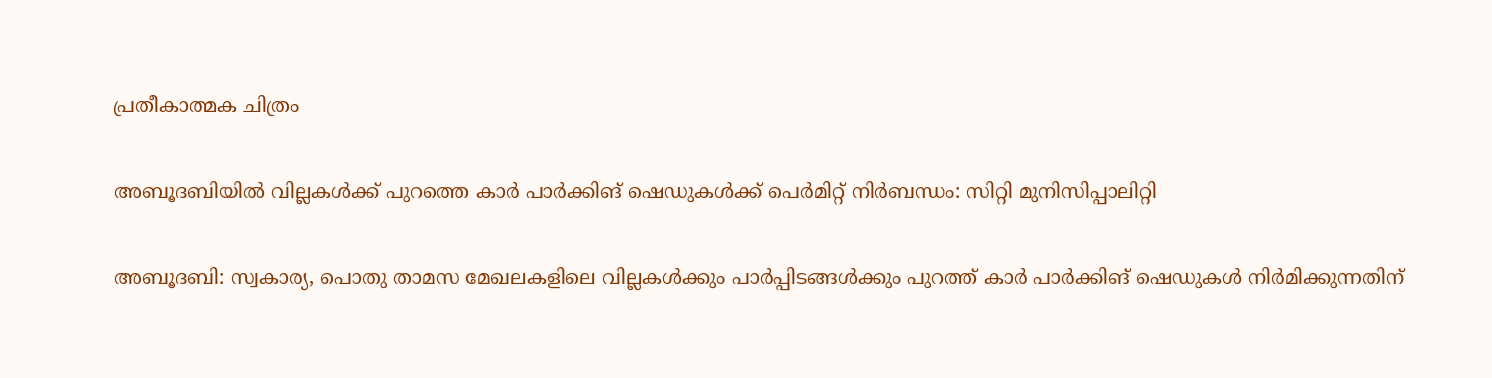പ്രതീകാത്മക ചിത്രം

അബൂദബിയില്‍ വില്ലകള്‍ക്ക് പുറത്തെ കാര്‍ പാര്‍ക്കിങ് ഷെഡുകള്‍ക്ക് പെര്‍മിറ്റ് നിര്‍ബന്ധം: സിറ്റി മുനിസിപ്പാലിറ്റി

അബൂദബി: സ്വകാര്യ, പൊതു താമസ മേഖലകളിലെ വില്ലകള്‍ക്കും പാര്‍പ്പിടങ്ങള്‍ക്കും പുറത്ത് കാര്‍ പാര്‍ക്കിങ് ഷെഡുകള്‍ നിര്‍മിക്കുന്നതിന്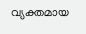വ്യക്തമായ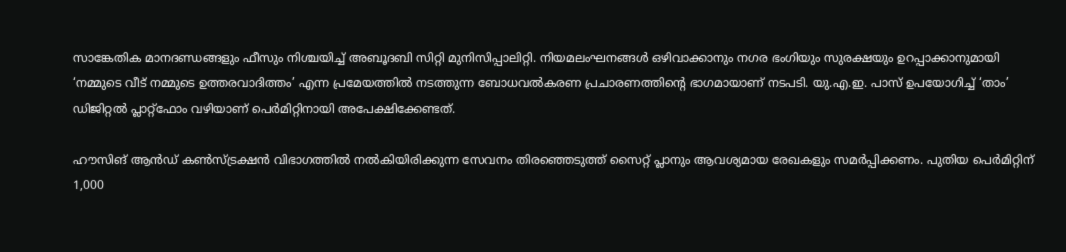സാങ്കേതിക മാനദണ്ഡങ്ങളും ഫീസും നിശ്ചയിച്ച് അബൂദബി സിറ്റി മുനിസിപ്പാലിറ്റി. നിയമലംഘനങ്ങള്‍ ഒഴിവാക്കാനും നഗര ഭംഗിയും സുരക്ഷയും ഉറപ്പാക്കാനുമായി ‘നമ്മുടെ വീട് നമ്മുടെ ഉത്തരവാദിത്തം’ എന്ന പ്രമേയത്തില്‍ നടത്തുന്ന ബോധവല്‍കരണ പ്രചാരണത്തിന്‍റെ ഭാഗമായാണ് നടപടി. യു.എ.ഇ. പാസ് ഉപയോഗിച്ച് ‘താം’ ഡിജിറ്റല്‍ പ്ലാറ്റ്ഫോം വഴിയാണ് പെര്‍മിറ്റിനായി അപേക്ഷിക്കേണ്ടത്.

ഹൗസിങ് ആന്‍ഡ് കണ്‍സ്ട്രക്ഷന്‍ വിഭാഗത്തില്‍ നല്‍കിയിരിക്കുന്ന സേവനം തിരഞ്ഞെടുത്ത് സൈറ്റ് പ്ലാനും ആവശ്യമായ രേഖകളും സമര്‍പ്പിക്കണം. പുതിയ പെര്‍മിറ്റിന് 1,000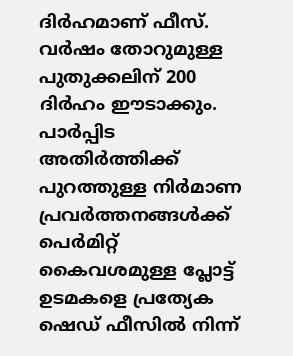ദിര്‍ഹമാണ് ഫീസ്. വര്‍ഷം തോറുമുള്ള പുതുക്കലിന് 200 ദിര്‍ഹം ഈടാക്കും. പാര്‍പ്പിട അതിര്‍ത്തിക്ക് പുറത്തുള്ള നിര്‍മാണ പ്രവര്‍ത്തനങ്ങള്‍ക്ക് പെര്‍മിറ്റ് കൈവശമുള്ള പ്ലോട്ട് ഉടമകളെ പ്രത്യേക ഷെഡ് ഫീസില്‍ നിന്ന്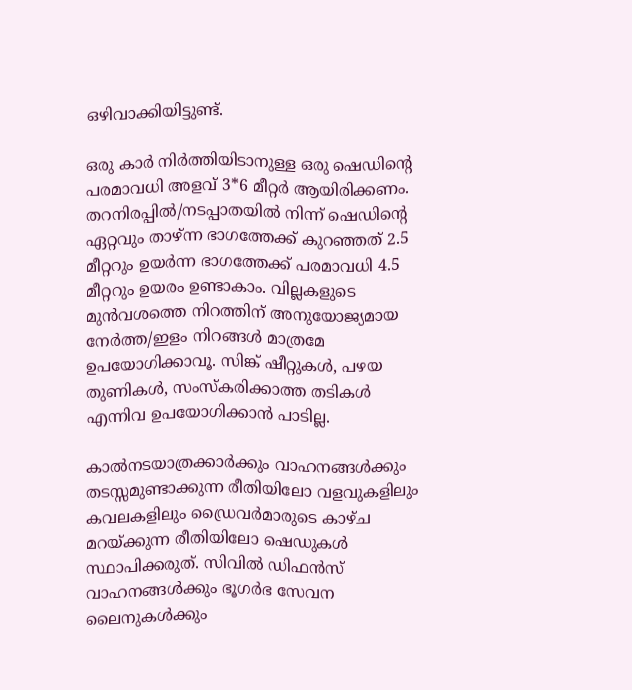ഒഴിവാക്കിയിട്ടുണ്ട്.

ഒരു കാര്‍ നിര്‍ത്തിയിടാനുള്ള ഒരു ഷെഡിന്റെ പരമാവധി അളവ് 3*6 മീറ്റര്‍ ആയിരിക്കണം. തറനിരപ്പില്‍/നടപ്പാതയില്‍ നിന്ന് ഷെഡിന്റെ ഏറ്റവും താഴ്ന്ന ഭാഗത്തേക്ക് കുറഞ്ഞത് 2.5 മീറ്ററും ഉയര്‍ന്ന ഭാഗത്തേക്ക് പരമാവധി 4.5 മീറ്ററും ഉയരം ഉണ്ടാകാം. വില്ലകളുടെ മുന്‍വശത്തെ നിറത്തിന് അനുയോജ്യമായ നേര്‍ത്ത/ഇളം നിറങ്ങള്‍ മാത്രമേ ഉപയോഗിക്കാവൂ. സിങ്ക് ഷീറ്റുകള്‍, പഴയ തുണികള്‍, സംസ്‌കരിക്കാത്ത തടികള്‍ എന്നിവ ഉപയോഗിക്കാന്‍ പാടില്ല.

കാല്‍നടയാത്രക്കാര്‍ക്കും വാഹനങ്ങള്‍ക്കും തടസ്സമുണ്ടാക്കുന്ന രീതിയിലോ വളവുകളിലും കവലകളിലും ഡ്രൈവര്‍മാരുടെ കാഴ്ച മറയ്ക്കുന്ന രീതിയിലോ ഷെഡുകള്‍ സ്ഥാപിക്കരുത്. സിവില്‍ ഡിഫന്‍സ് വാഹനങ്ങള്‍ക്കും ഭൂഗര്‍ഭ സേവന ലൈനുകള്‍ക്കും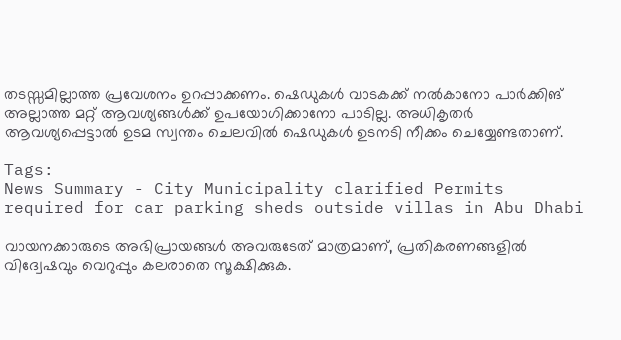തടസ്സമില്ലാത്ത പ്രവേശനം ഉറപ്പാക്കണം. ഷെഡുകള്‍ വാടകക്ക് നല്‍കാനോ പാര്‍ക്കിങ് അല്ലാത്ത മറ്റ് ആവശ്യങ്ങള്‍ക്ക് ഉപയോഗിക്കാനോ പാടില്ല. അധികൃതര്‍ ആവശ്യപ്പെട്ടാല്‍ ഉടമ സ്വന്തം ചെലവില്‍ ഷെഡുകള്‍ ഉടനടി നീക്കം ചെയ്യേണ്ടതാണ്.

Tags:
News Summary - City Municipality clarified Permits required for car parking sheds outside villas in Abu Dhabi

വായനക്കാരുടെ അഭിപ്രായങ്ങള്‍ അവരുടേത് മാത്രമാണ്, പ്രതികരണങ്ങളിൽ വിദ്വേഷവും വെറുപ്പും കലരാതെ സൂക്ഷിക്കുക.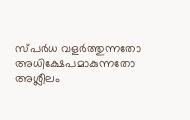സ്പർധ വളർത്തുന്നതോ അധിക്ഷേപമാകുന്നതോ അശ്ലീലം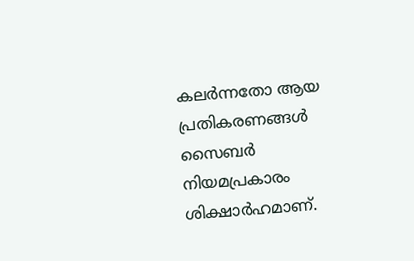കലർന്നതോ ആയ പ്രതികരണങ്ങൾ സൈബർ നിയമപ്രകാരം ശിക്ഷാർഹമാണ്.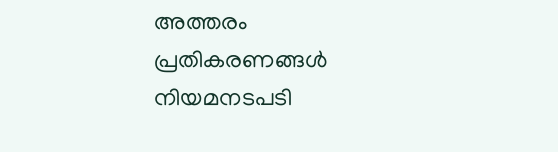അത്തരം പ്രതികരണങ്ങൾ നിയമനടപടി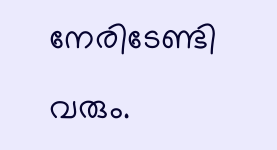നേരിടേണ്ടി വരും.